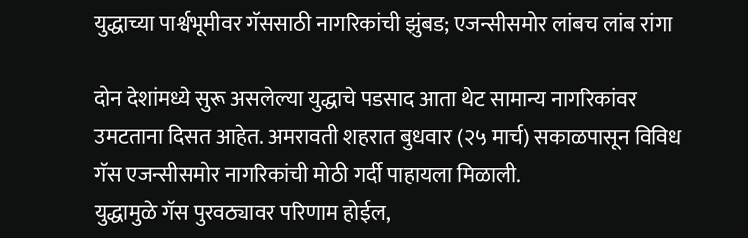युद्धाच्या पार्श्वभूमीवर गॅससाठी नागरिकांची झुंबड; एजन्सीसमोर लांबच लांब रांगा

दोन देशांमध्ये सुरू असलेल्या युद्धाचे पडसाद आता थेट सामान्य नागरिकांवर उमटताना दिसत आहेत. अमरावती शहरात बुधवार (२५ मार्च) सकाळपासून विविध गॅस एजन्सीसमोर नागरिकांची मोठी गर्दी पाहायला मिळाली.
युद्धामुळे गॅस पुरवठ्यावर परिणाम होईल,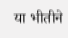या भीतीने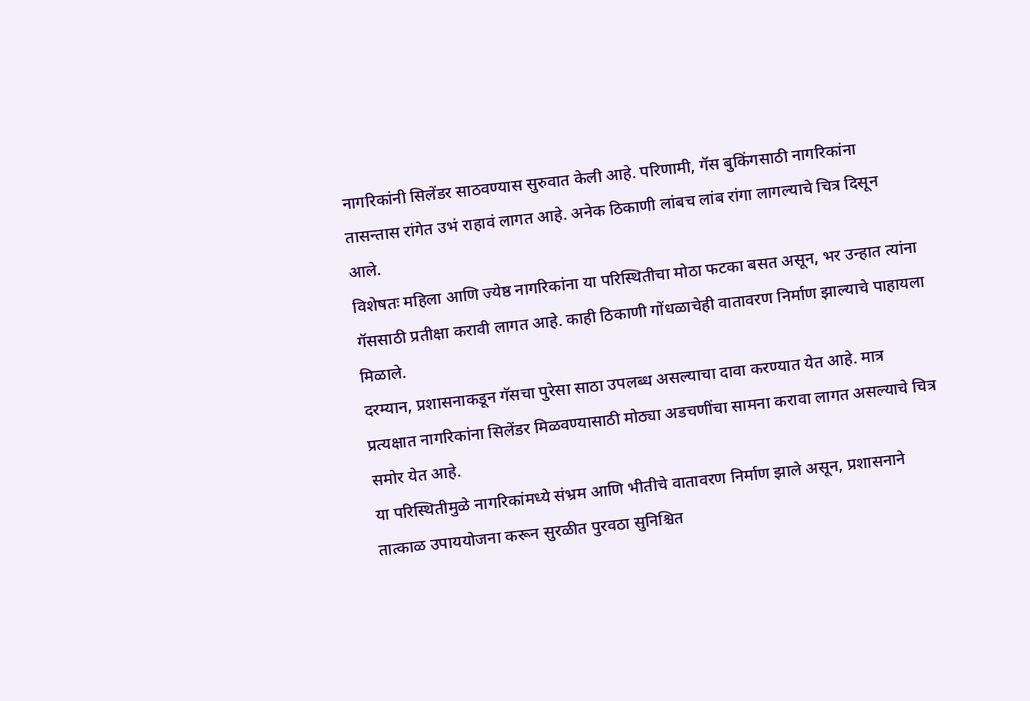नागरिकांनी सिलेंडर साठवण्यास सुरुवात केली आहे. परिणामी, गॅस बुकिंगसाठी नागरिकांना तासन्तास रांगेत उभं राहावं लागत आहे. अनेक ठिकाणी लांबच लांब रांगा लागल्याचे चित्र दिसून आले.
विशेषतः महिला आणि ज्येष्ठ नागरिकांना या परिस्थितीचा मोठा फटका बसत असून, भर उन्हात त्यांना गॅससाठी प्रतीक्षा करावी लागत आहे. काही ठिकाणी गोंधळाचेही वातावरण निर्माण झाल्याचे पाहायला मिळाले.
दरम्यान, प्रशासनाकडून गॅसचा पुरेसा साठा उपलब्ध असल्याचा दावा करण्यात येत आहे. मात्र प्रत्यक्षात नागरिकांना सिलेंडर मिळवण्यासाठी मोठ्या अडचणींचा सामना करावा लागत असल्याचे चित्र समोर येत आहे.
या परिस्थितीमुळे नागरिकांमध्ये संभ्रम आणि भीतीचे वातावरण निर्माण झाले असून, प्रशासनाने तात्काळ उपाययोजना करून सुरळीत पुरवठा सुनिश्चित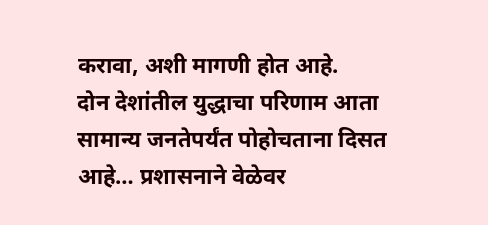करावा, अशी मागणी होत आहे.
दोन देशांतील युद्धाचा परिणाम आता सामान्य जनतेपर्यंत पोहोचताना दिसत आहे… प्रशासनाने वेळेवर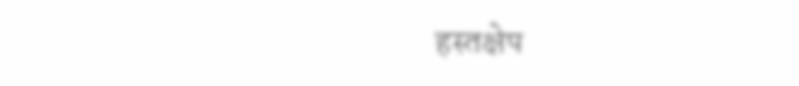हस्तक्षेप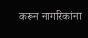करून नागरिकांना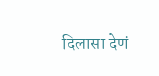दिलासा देणं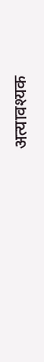अत्यावश्यक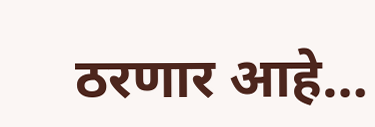ठरणार आहे…